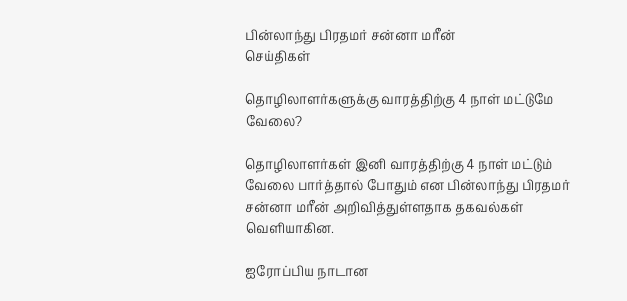பின்லாந்து பிரதமர் சன்னா மரீன்
செய்திகள்

தொழிலாளர்களுக்கு வாரத்திற்கு 4 நாள் மட்டுமே வேலை?

தொழிலாளர்கள் இனி வாரத்திற்கு 4 நாள் மட்டும் வேலை பார்த்தால் போதும் என பின்லாந்து பிரதமர் சன்னா மரீன் அறிவித்துள்ளதாக தகவல்கள் வெளியாகின.

ஐரோப்பிய நாடான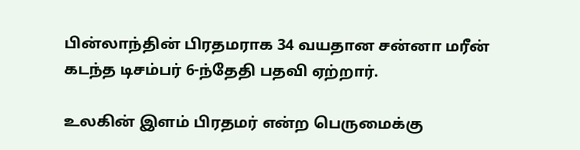பின்லாந்தின் பிரதமராக 34 வயதான சன்னா மரீன் கடந்த டிசம்பர் 6-ந்தேதி பதவி ஏற்றார்.

உலகின் இளம் பிரதமர் என்ற பெருமைக்கு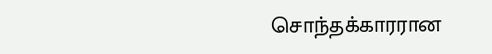சொந்தக்காரரான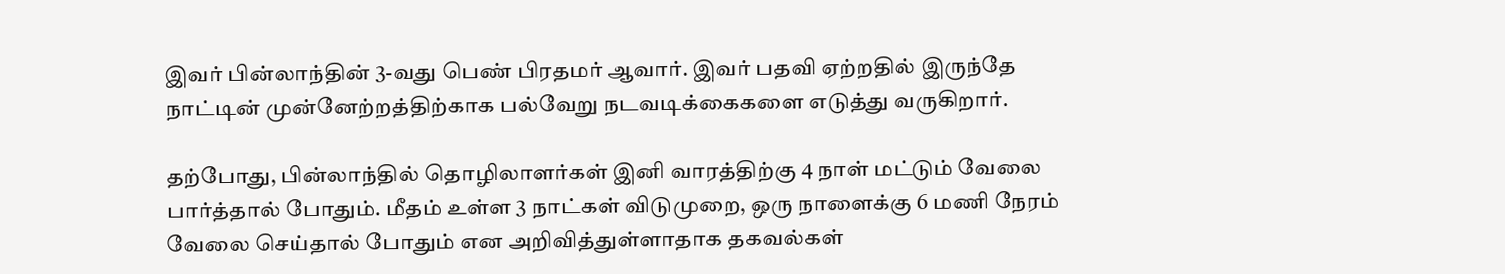இவர் பின்லாந்தின் 3-வது பெண் பிரதமர் ஆவார். இவர் பதவி ஏற்றதில் இருந்தே நாட்டின் முன்னேற்றத்திற்காக பல்வேறு நடவடிக்கைகளை எடுத்து வருகிறார்.

தற்போது, பின்லாந்தில் தொழிலாளர்கள் இனி வாரத்திற்கு 4 நாள் மட்டும் வேலை பார்த்தால் போதும். மீதம் உள்ள 3 நாட்கள் விடுமுறை, ஒரு நாளைக்கு 6 மணி நேரம் வேலை செய்தால் போதும் என அறிவித்துள்ளாதாக தகவல்கள்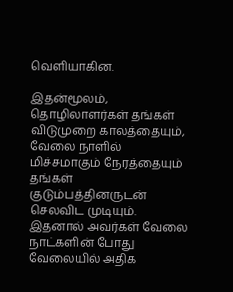வெளியாகின.

இதன்மூலம், தொழிலாளர்கள் தங்கள் விடுமுறை காலத்தையும், வேலை நாளில் மிச்சமாகும் நேரத்தையும் தங்கள் குடும்பத்தினருடன் செலவிட முடியும். இதனால் அவர்கள் வேலை நாட்களின் போது வேலையில் அதிக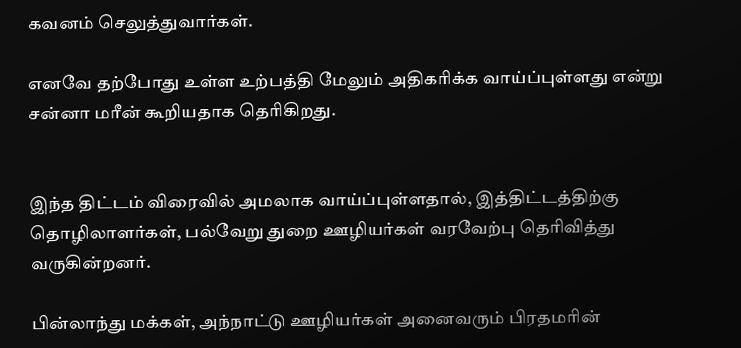கவனம் செலுத்துவார்கள்.

எனவே தற்போது உள்ள உற்பத்தி மேலும் அதிகரிக்க வாய்ப்புள்ளது என்று சன்னா மரீன் கூறியதாக தெரிகிறது.


இந்த திட்டம் விரைவில் அமலாக வாய்ப்புள்ளதால், இத்திட்டத்திற்கு தொழிலாளர்கள், பல்வேறு துறை ஊழியர்கள் வரவேற்பு தெரிவித்து வருகின்றனர்.

பின்லாந்து மக்கள், அந்நாட்டு ஊழியர்கள் அனைவரும் பிரதமரின்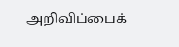அறிவிப்பைக்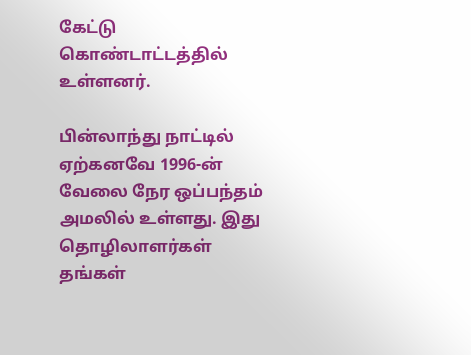கேட்டு கொண்டாட்டத்தில் உள்ளனர்.

பின்லாந்து நாட்டில் ஏற்கனவே 1996-ன் வேலை நேர ஒப்பந்தம் அமலில் உள்ளது. இது தொழிலாளர்கள் தங்கள்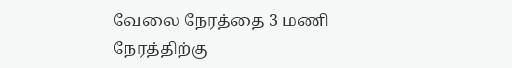வேலை நேரத்தை 3 மணி நேரத்திற்கு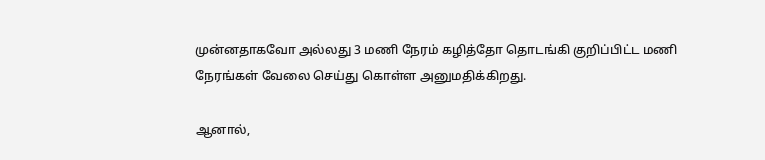முன்னதாகவோ அல்லது 3 மணி நேரம் கழித்தோ தொடங்கி குறிப்பிட்ட மணி நேரங்கள் வேலை செய்து கொள்ள அனுமதிக்கிறது.

ஆனால்,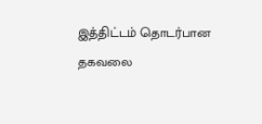இத்திட்டம் தொடர்பான தகவலை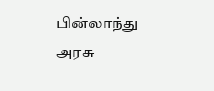பின்லாந்து அரசு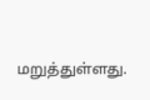மறுத்துள்ளது.